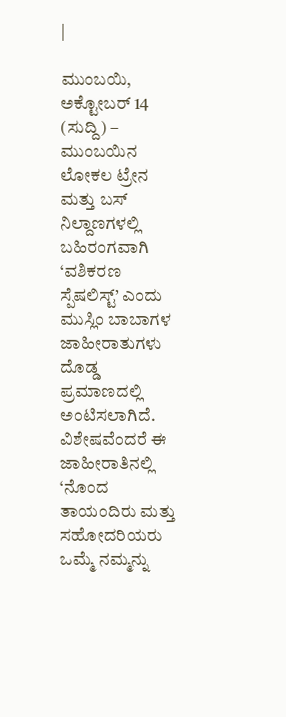|

ಮುಂಬಯಿ, ಅಕ್ಟೋಬರ್ 14 (ಸುದ್ದಿ) – ಮುಂಬಯಿನ ಲೋಕಲ ಟ್ರೇನ ಮತ್ತು ಬಸ್ ನಿಲ್ದಾಣಗಳಲ್ಲಿ ಬಹಿರಂಗವಾಗಿ ‘ವಶಿಕರಣ ಸ್ಪೆಷಲಿಸ್ಟ್’ ಎಂದು ಮುಸ್ಲಿಂ ಬಾಬಾಗಳ ಜಾಹೀರಾತುಗಳು ದೊಡ್ಡ ಪ್ರಮಾಣದಲ್ಲಿ ಅಂಟಿಸಲಾಗಿದೆ. ವಿಶೇಷವೆಂದರೆ ಈ ಜಾಹೀರಾತಿನಲ್ಲಿ ‘ನೊಂದ ತಾಯಂದಿರು ಮತ್ತು ಸಹೋದರಿಯರು ಒಮ್ಮೆ ನಮ್ಮನ್ನು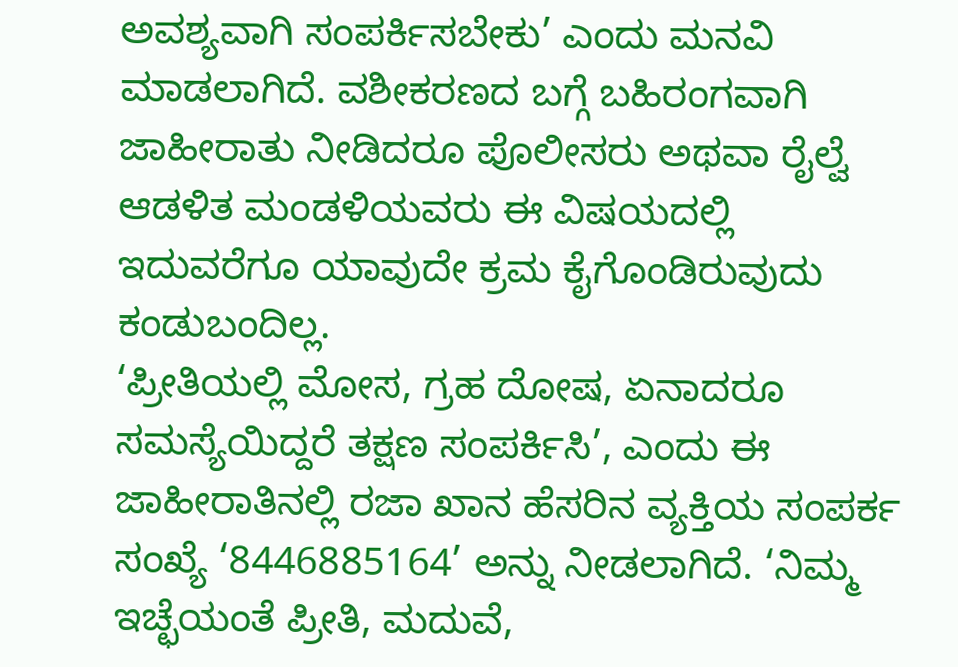ಅವಶ್ಯವಾಗಿ ಸಂಪರ್ಕಿಸಬೇಕು’ ಎಂದು ಮನವಿ ಮಾಡಲಾಗಿದೆ. ವಶೀಕರಣದ ಬಗ್ಗೆ ಬಹಿರಂಗವಾಗಿ ಜಾಹೀರಾತು ನೀಡಿದರೂ ಪೊಲೀಸರು ಅಥವಾ ರೈಲ್ವೆ ಆಡಳಿತ ಮಂಡಳಿಯವರು ಈ ವಿಷಯದಲ್ಲಿ ಇದುವರೆಗೂ ಯಾವುದೇ ಕ್ರಮ ಕೈಗೊಂಡಿರುವುದು ಕಂಡುಬಂದಿಲ್ಲ.
‘ಪ್ರೀತಿಯಲ್ಲಿ ಮೋಸ, ಗ್ರಹ ದೋಷ, ಏನಾದರೂ ಸಮಸ್ಯೆಯಿದ್ದರೆ ತಕ್ಷಣ ಸಂಪರ್ಕಿಸಿ’, ಎಂದು ಈ ಜಾಹೀರಾತಿನಲ್ಲಿ ರಜಾ ಖಾನ ಹೆಸರಿನ ವ್ಯಕ್ತಿಯ ಸಂಪರ್ಕ ಸಂಖ್ಯೆ ‘8446885164’ ಅನ್ನು ನೀಡಲಾಗಿದೆ. ‘ನಿಮ್ಮ ಇಚ್ಛೆಯಂತೆ ಪ್ರೀತಿ, ಮದುವೆ,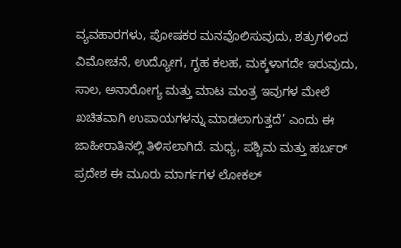ವ್ಯವಹಾರಗಳು, ಪೋಷಕರ ಮನವೊಲಿಸುವುದು, ಶತ್ರುಗಳಿಂದ ವಿಮೋಚನೆ, ಉದ್ಯೋಗ, ಗೃಹ ಕಲಹ, ಮಕ್ಕಳಾಗದೇ ಇರುವುದು, ಸಾಲ, ಅನಾರೋಗ್ಯ ಮತ್ತು ಮಾಟ ಮಂತ್ರ ಇವುಗಳ ಮೇಲೆ ಖಚಿತವಾಗಿ ಉಪಾಯಗಳನ್ನು ಮಾಡಲಾಗುತ್ತದೆ’ ಎಂದು ಈ ಜಾಹೀರಾತಿನಲ್ಲಿ ತಿಳಿಸಲಾಗಿದೆ. ಮಧ್ಯ, ಪಶ್ಚಿಮ ಮತ್ತು ಹರ್ಬರ್ ಪ್ರದೇಶ ಈ ಮೂರು ಮಾರ್ಗಗಳ ಲೋಕಲ್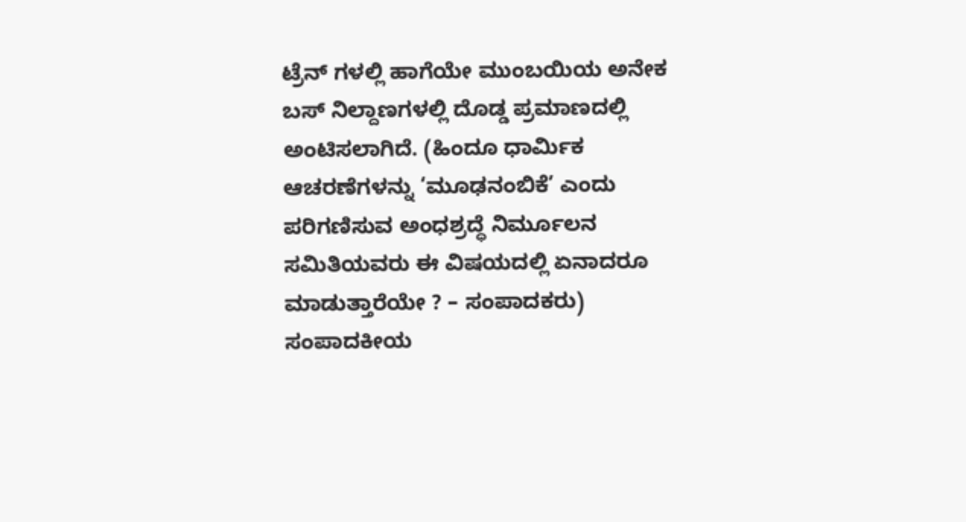ಟ್ರೆನ್ ಗಳಲ್ಲಿ ಹಾಗೆಯೇ ಮುಂಬಯಿಯ ಅನೇಕ ಬಸ್ ನಿಲ್ದಾಣಗಳಲ್ಲಿ ದೊಡ್ಡ ಪ್ರಮಾಣದಲ್ಲಿ ಅಂಟಿಸಲಾಗಿದೆ. (ಹಿಂದೂ ಧಾರ್ಮಿಕ ಆಚರಣೆಗಳನ್ನು ‘ಮೂಢನಂಬಿಕೆ’ ಎಂದು ಪರಿಗಣಿಸುವ ಅಂಧಶ್ರದ್ಧೆ ನಿರ್ಮೂಲನ ಸಮಿತಿಯವರು ಈ ವಿಷಯದಲ್ಲಿ ಏನಾದರೂ ಮಾಡುತ್ತಾರೆಯೇ ? – ಸಂಪಾದಕರು)
ಸಂಪಾದಕೀಯ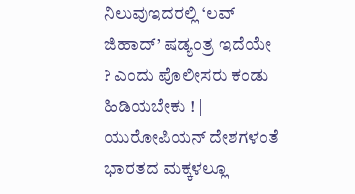ನಿಲುವುಇದರಲ್ಲಿ ‘ಲವ್ ಜಿಹಾದ್’ ಷಡ್ಯಂತ್ರ ಇದೆಯೇ ? ಎಂದು ಪೊಲೀಸರು ಕಂಡು ಹಿಡಿಯಬೇಕು ! |
ಯುರೋಪಿಯನ್ ದೇಶಗಳಂತೆ ಭಾರತದ ಮಕ್ಕಳಲ್ಲೂ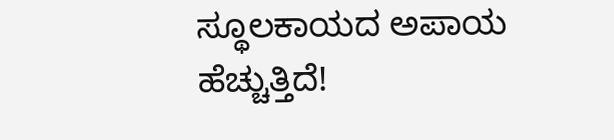ಸ್ಥೂಲಕಾಯದ ಅಪಾಯ ಹೆಚ್ಚುತ್ತಿದೆ!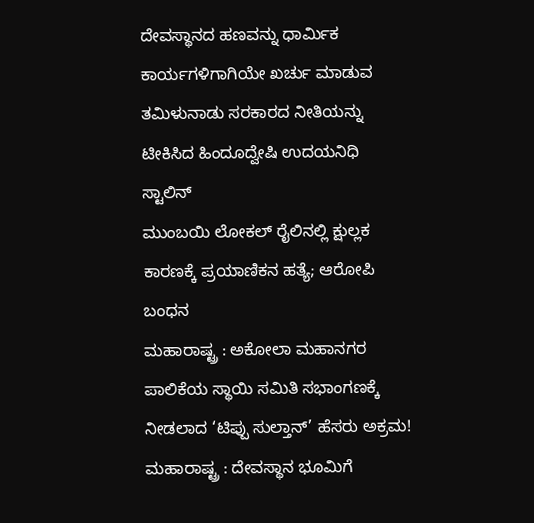ದೇವಸ್ಥಾನದ ಹಣವನ್ನು ಧಾರ್ಮಿಕ ಕಾರ್ಯಗಳಿಗಾಗಿಯೇ ಖರ್ಚು ಮಾಡುವ ತಮಿಳುನಾಡು ಸರಕಾರದ ನೀತಿಯನ್ನು ಟೀಕಿಸಿದ ಹಿಂದೂದ್ವೇಷಿ ಉದಯನಿಧಿ ಸ್ಟಾಲಿನ್
ಮುಂಬಯಿ ಲೋಕಲ್ ರೈಲಿನಲ್ಲಿ ಕ್ಷುಲ್ಲಕ ಕಾರಣಕ್ಕೆ ಪ್ರಯಾಣಿಕನ ಹತ್ಯೆ; ಆರೋಪಿ ಬಂಧನ
ಮಹಾರಾಷ್ಟ್ರ : ಅಕೋಲಾ ಮಹಾನಗರ ಪಾಲಿಕೆಯ ಸ್ಥಾಯಿ ಸಮಿತಿ ಸಭಾಂಗಣಕ್ಕೆ ನೀಡಲಾದ ‘ಟಿಪ್ಪು ಸುಲ್ತಾನ್’ ಹೆಸರು ಅಕ್ರಮ!
ಮಹಾರಾಷ್ಟ್ರ : ದೇವಸ್ಥಾನ ಭೂಮಿಗೆ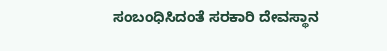ಸಂಬಂಧಿಸಿದಂತೆ ಸರಕಾರಿ ದೇವಸ್ಥಾನ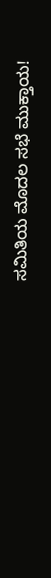ಸಮಿತಿಯ ಮೊದಲ ಸಭೆ ಮುಕ್ತಾಯ!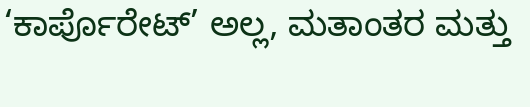‘ಕಾರ್ಪೊರೇಟ್’ ಅಲ್ಲ, ಮತಾಂತರ ಮತ್ತು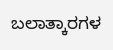ಬಲಾತ್ಕಾರಗಳ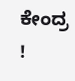ಕೇಂದ್ರ !